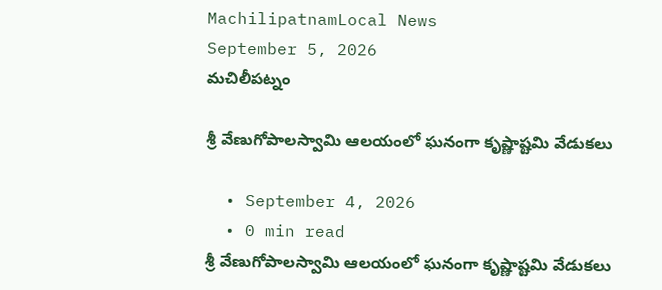MachilipatnamLocal News
September 5, 2026
మచిలీపట్నం

శ్రీ వేణుగోపాలస్వామి ఆలయంలో ఘనంగా కృష్ణాష్టమి వేడుకలు

  • September 4, 2026
  • 0 min read
శ్రీ వేణుగోపాలస్వామి ఆలయంలో ఘనంగా కృష్ణాష్టమి వేడుకలు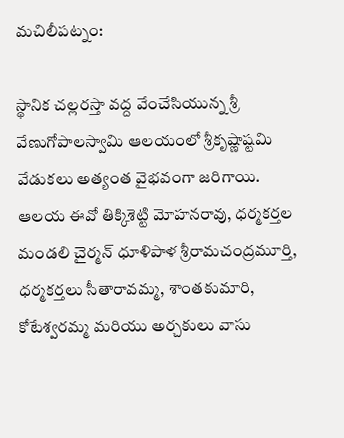మచిలీపట్నం:

స్థానిక చల్లరస్తా వద్ద వేంచేసియున్న శ్రీ వేణుగోపాలస్వామి ఆలయంలో శ్రీకృష్ణాష్టమి వేడుకలు అత్యంత వైభవంగా జరిగాయి. ఆలయ ఈవో తిక్కిశెట్టి మోహనరావు, ధర్మకర్తల మండలి చైర్మన్ ధూళిపాళ శ్రీరామచంద్రమూర్తి, ధర్మకర్తలు సీతారావమ్మ, శాంతకుమారి, కోటేశ్వరమ్మ మరియు అర్చకులు వాసు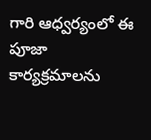గారి ఆధ్వర్యంలో ఈ పూజా కార్యక్రమాలను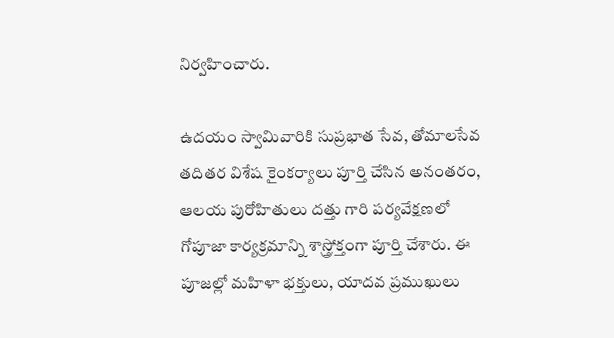నిర్వహించారు.

ఉదయం స్వామివారికి సుప్రభాత సేవ, తోమాలసేవ తదితర విశేష కైంకర్యాలు పూర్తి చేసిన అనంతరం, ఆలయ పురోహితులు దత్తు గారి పర్యవేక్షణలో గోపూజా కార్యక్రమాన్ని శాస్త్రోక్తంగా పూర్తి చేశారు. ఈ పూజల్లో మహిళా భక్తులు, యాదవ ప్రముఖులు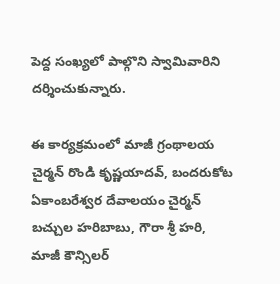పెద్ద సంఖ్యలో పాల్గొని స్వామివారిని దర్శించుకున్నారు.

ఈ కార్యక్రమంలో మాజీ గ్రంథాలయ చైర్మన్ రొండి కృష్ణయాదవ్, బందరుకోట ఏకాంబరేశ్వర దేవాలయం చైర్మన్ బచ్చుల హరిబాబు, గౌరా శ్రీ హరి, మాజీ కౌన్సిలర్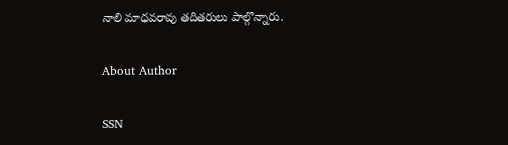నాలి మాధవరావు తదితరులు పాల్గొన్నారు.

About Author

SSN